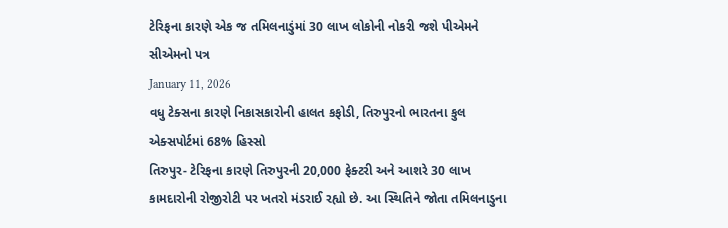ટેરિફના કારણે એક જ તમિલનાડુંમાં 30 લાખ લોકોની નોકરી જશે પીએમને સીએમનો પત્ર
January 11, 2026
વધુ ટેક્સના કારણે નિકાસકારોની હાલત કફોડી, તિરુપુરનો ભારતના કુલ એક્સપોર્ટમાં 68% હિસ્સો
તિરુપુર- ટેરિફના કારણે તિરુપુરની 20,000 ફેક્ટરી અને આશરે 30 લાખ કામદારોની રોજીરોટી પર ખતરો મંડરાઈ રહ્યો છે. આ સ્થિતિને જોતા તમિલનાડુના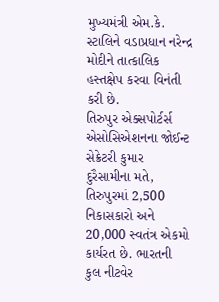મુખ્યમંત્રી એમ.કે. સ્ટાલિને વડાપ્રધાન નરેન્દ્ર મોદીને તાત્કાલિક હસ્તક્ષેપ કરવા વિનંતી કરી છે.
તિરુપુર એક્સપોર્ટર્સ એસોસિએશનના જોઈન્ટ સેક્રેટરી કુમાર દુરૈસામીના મતે, તિરુપુરમાં 2,500 નિકાસકારો અને 20,000 સ્વતંત્ર એકમો કાર્યરત છે. ભારતની કુલ નીટવેર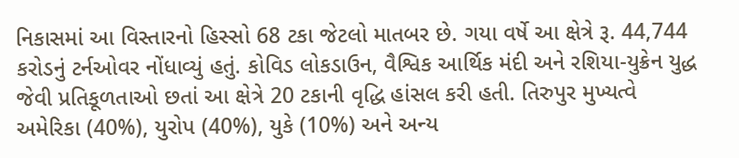નિકાસમાં આ વિસ્તારનો હિસ્સો 68 ટકા જેટલો માતબર છે. ગયા વર્ષે આ ક્ષેત્રે રૂ. 44,744 કરોડનું ટર્નઓવર નોંધાવ્યું હતું. કોવિડ લોકડાઉન, વૈશ્વિક આર્થિક મંદી અને રશિયા-યુક્રેન યુદ્ધ જેવી પ્રતિકૂળતાઓ છતાં આ ક્ષેત્રે 20 ટકાની વૃદ્ધિ હાંસલ કરી હતી. તિરુપુર મુખ્યત્વે અમેરિકા (40%), યુરોપ (40%), યુકે (10%) અને અન્ય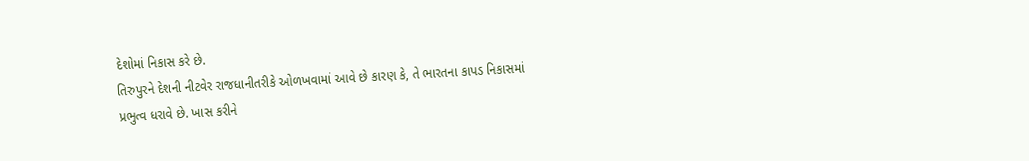દેશોમાં નિકાસ કરે છે.
તિરુપુરને દેશની નીટવેર રાજધાનીતરીકે ઓળખવામાં આવે છે કારણ કે, તે ભારતના કાપડ નિકાસમાં પ્રભુત્વ ધરાવે છે. ખાસ કરીને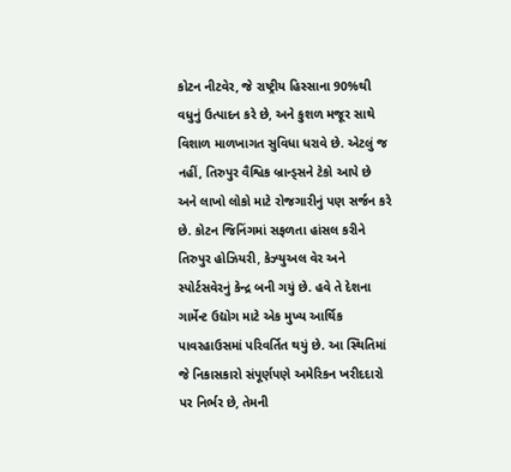કોટન નીટવેર, જે રાષ્ટ્રીય હિસ્સાના 90%થી વધુનું ઉત્પાદન કરે છે, અને કુશળ મજૂર સાથે વિશાળ માળખાગત સુવિધા ધરાવે છે. એટલું જ નહીં, તિરુપુર વૈશ્વિક બ્રાન્ડ્સને ટેકો આપે છે અને લાખો લોકો માટે રોજગારીનું પણ સર્જન કરે છે. કોટન જિનિંગમાં સફળતા હાંસલ કરીને તિરુપુર હોઝિયરી, કેઝ્યુઅલ વેર અને સ્પોર્ટસવેરનું કેન્દ્ર બની ગયું છે. હવે તે દેશના ગાર્મેન્ટ ઉદ્યોગ માટે એક મુખ્ય આર્થિક પાવરહાઉસમાં પરિવર્તિત થયું છે. આ સ્થિતિમાં જે નિકાસકારો સંપૂર્ણપણે અમેરિકન ખરીદદારો પર નિર્ભર છે, તેમની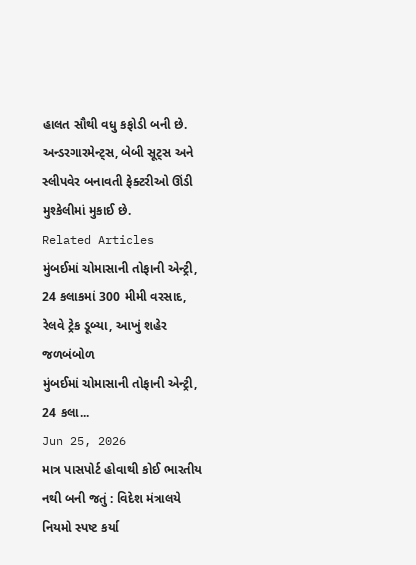હાલત સૌથી વધુ કફોડી બની છે. અન્ડરગારમેન્ટ્સ, બેબી સૂટ્સ અને સ્લીપવેર બનાવતી ફેક્ટરીઓ ઊંડી મુશ્કેલીમાં મુકાઈ છે.
Related Articles
મુંબઈમાં ચોમાસાની તોફાની એન્ટ્રી, 24 કલાકમાં 300 મીમી વરસાદ, રેલવે ટ્રેક ડૂબ્યા, આખું શહેર જળબંબોળ
મુંબઈમાં ચોમાસાની તોફાની એન્ટ્રી, 24 કલા...
Jun 25, 2026
માત્ર પાસપોર્ટ હોવાથી કોઈ ભારતીય નથી બની જતું : વિદેશ મંત્રાલયે નિયમો સ્પષ્ટ કર્યા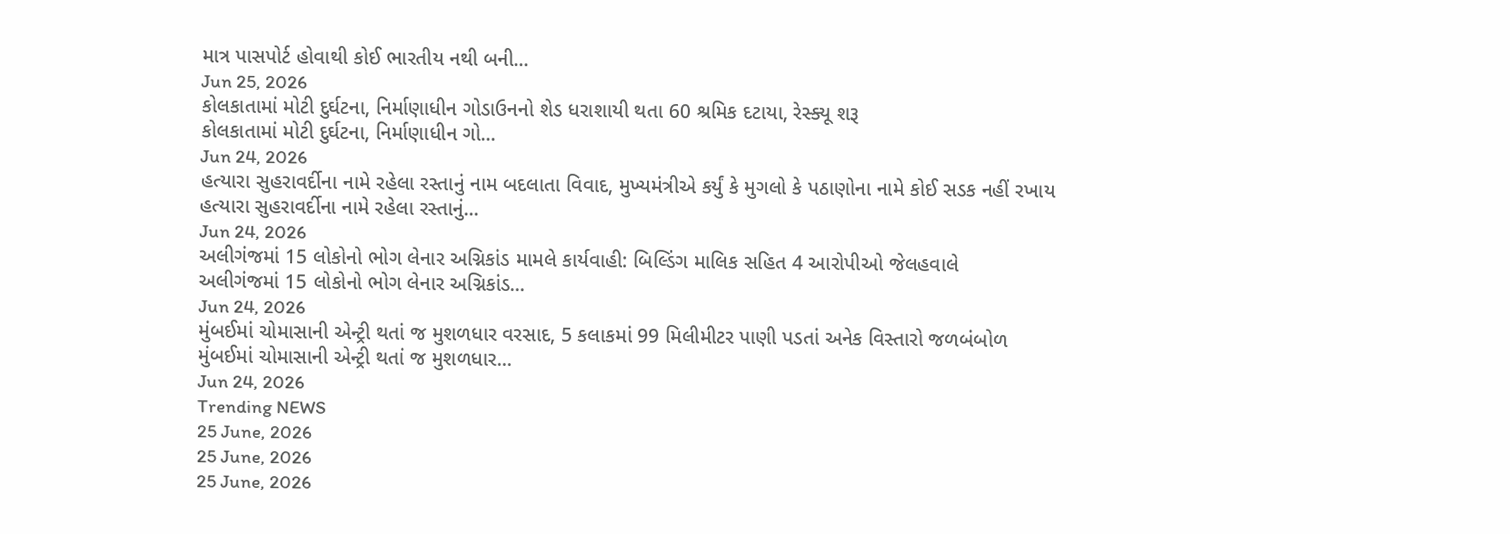માત્ર પાસપોર્ટ હોવાથી કોઈ ભારતીય નથી બની...
Jun 25, 2026
કોલકાતામાં મોટી દુર્ઘટના, નિર્માણાધીન ગોડાઉનનો શેડ ધરાશાયી થતા 60 શ્રમિક દટાયા, રેસ્ક્યૂ શરૂ
કોલકાતામાં મોટી દુર્ઘટના, નિર્માણાધીન ગો...
Jun 24, 2026
હત્યારા સુહરાવર્દીના નામે રહેલા રસ્તાનું નામ બદલાતા વિવાદ, મુખ્યમંત્રીએ કર્યું કે મુગલો કે પઠાણોના નામે કોઈ સડક નહીં રખાય
હત્યારા સુહરાવર્દીના નામે રહેલા રસ્તાનું...
Jun 24, 2026
અલીગંજમાં 15 લોકોનો ભોગ લેનાર અગ્નિકાંડ મામલે કાર્યવાહી: બિલ્ડિંગ માલિક સહિત 4 આરોપીઓ જેલહવાલે
અલીગંજમાં 15 લોકોનો ભોગ લેનાર અગ્નિકાંડ...
Jun 24, 2026
મુંબઈમાં ચોમાસાની એન્ટ્રી થતાં જ મુશળધાર વરસાદ, 5 કલાકમાં 99 મિલીમીટર પાણી પડતાં અનેક વિસ્તારો જળબંબોળ
મુંબઈમાં ચોમાસાની એન્ટ્રી થતાં જ મુશળધાર...
Jun 24, 2026
Trending NEWS
25 June, 2026
25 June, 2026
25 June, 2026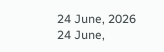24 June, 2026
24 June,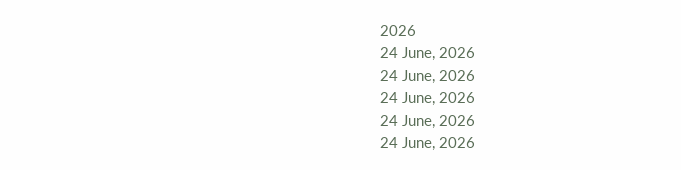2026
24 June, 2026
24 June, 2026
24 June, 2026
24 June, 2026
24 June, 2026